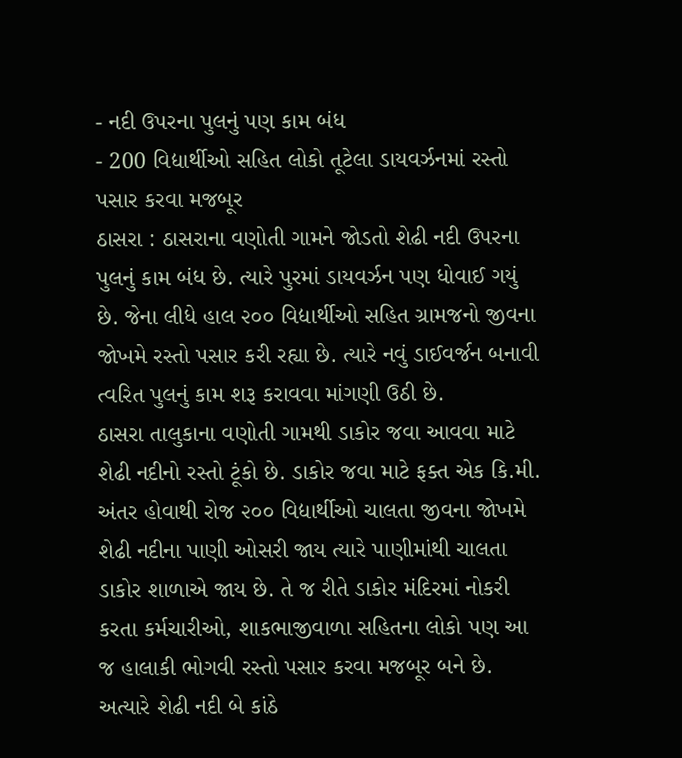- નદી ઉપરના પુલનું પણ કામ બંધ
- 200 વિદ્યાર્થીઓ સહિત લોકો તૂટેલા ડાયવર્ઝનમાં રસ્તો પસાર કરવા મજબૂર
ઠાસરા : ઠાસરાના વણોતી ગામને જોડતો શેઢી નદી ઉપરના પુલનું કામ બંધ છે. ત્યારે પુરમાં ડાયવર્ઝન પણ ધોવાઈ ગયું છે. જેના લીધે હાલ ૨૦૦ વિદ્યાર્થીઓ સહિત ગ્રામજનો જીવના જોખમે રસ્તો પસાર કરી રહ્યા છે. ત્યારે નવું ડાઈવર્જન બનાવી ત્વરિત પુલનું કામ શરૂ કરાવવા માંગણી ઉઠી છે.
ઠાસરા તાલુકાના વણોતી ગામથી ડાકોર જવા આવવા માટે શેઢી નદીનો રસ્તો ટૂંકો છે. ડાકોર જવા માટે ફક્ત એક કિ.મી. અંતર હોવાથી રોજ ૨૦૦ વિદ્યાર્થીઓ ચાલતા જીવના જોખમે શેઢી નદીના પાણી ઓસરી જાય ત્યારે પાણીમાંથી ચાલતા ડાકોર શાળાએ જાય છે. તે જ રીતે ડાકોર મંદિરમાં નોકરી કરતા કર્મચારીઓ, શાકભાજીવાળા સહિતના લોકો પણ આ જ હાલાકી ભોગવી રસ્તો પસાર કરવા મજબૂર બને છે. અત્યારે શેઢી નદી બે કાંઠે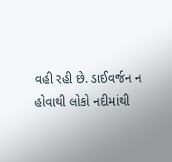વહી રહી છે. ડાઈવર્જન ન હોવાથી લોકો નદીમાંથી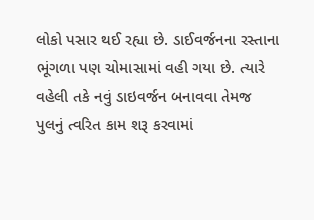લોકો પસાર થઈ રહ્યા છે. ડાઈવર્જનના રસ્તાના ભૂંગળા પણ ચોમાસામાં વહી ગયા છે. ત્યારે વહેલી તકે નવું ડાઇવર્જન બનાવવા તેમજ પુલનું ત્વરિત કામ શરૂ કરવામાં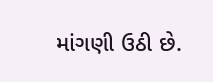માંગણી ઉઠી છે.